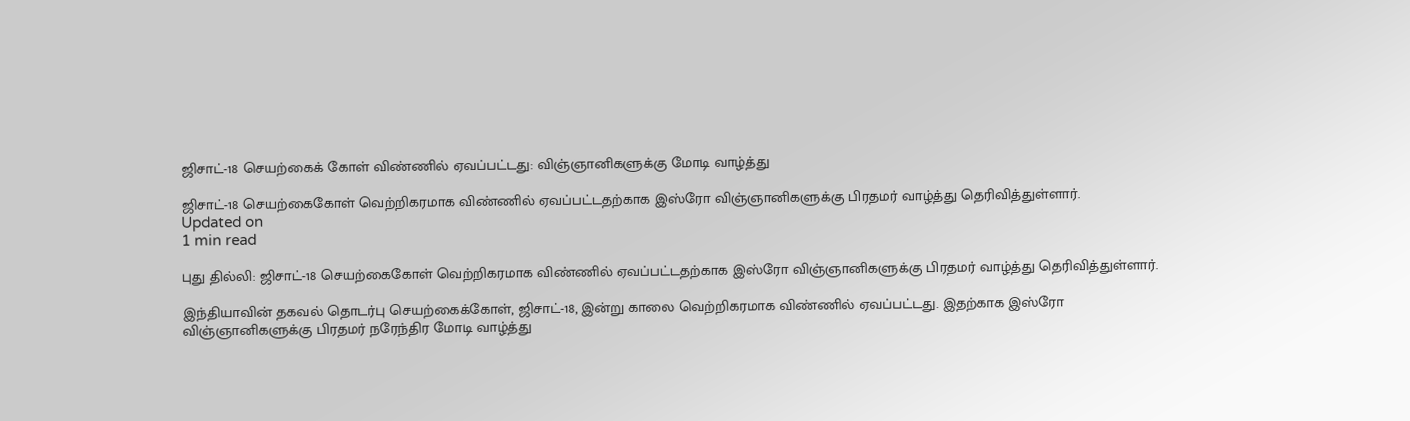ஜிசாட்-18 செயற்கைக் கோள் விண்ணில் ஏவப்பட்டது: விஞ்ஞானிகளுக்கு மோடி வாழ்த்து

ஜிசாட்-18 செயற்கைகோள் வெற்றிகரமாக விண்ணில் ஏவப்பட்டதற்காக இஸ்ரோ விஞ்ஞானிகளுக்கு பிரதமர் வாழ்த்து தெரிவித்துள்ளார்.
Updated on
1 min read

புது தில்லி: ஜிசாட்-18 செயற்கைகோள் வெற்றிகரமாக விண்ணில் ஏவப்பட்டதற்காக இஸ்ரோ விஞ்ஞானிகளுக்கு பிரதமர் வாழ்த்து தெரிவித்துள்ளார்.

இந்தியாவின் தகவல் தொடர்பு செயற்கைக்கோள், ஜிசாட்-18, இன்று காலை வெற்றிகரமாக விண்ணில் ஏவப்பட்டது. இதற்காக இஸ்ரோ விஞ்ஞானிகளுக்கு பிரதமர் நரேந்திர மோடி வாழ்த்து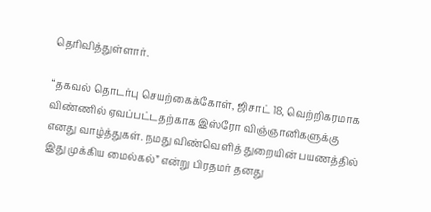தெரிவித்துள்ளார்.

“தகவல் தொடர்பு செயற்கைக்கோள், ஜிசாட் 18, வெற்றிகரமாக விண்ணில் ஏவப்பட்டதற்காக இஸ்ரோ விஞ்ஞானிகளுக்கு எனது வாழ்த்துகள். நமது விண்வெளித் துறையின் பயணத்தில் இது முக்கிய மைல்கல்” என்று பிரதமர் தனது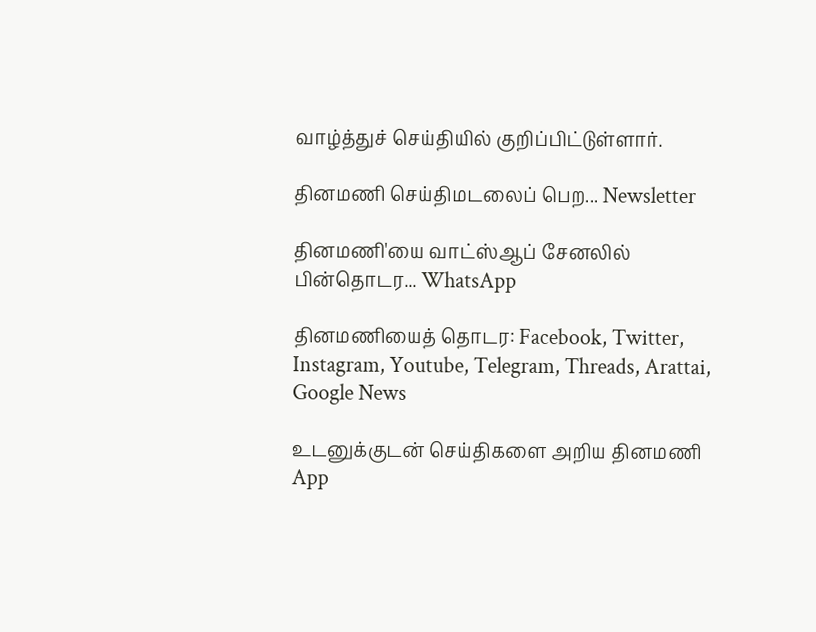வாழ்த்துச் செய்தியில் குறிப்பிட்டுள்ளார்.

தினமணி செய்திமடலைப் பெற... Newsletter

தினமணி'யை வாட்ஸ்ஆப் சேனலில் பின்தொடர... WhatsApp

தினமணியைத் தொடர: Facebook, Twitter, Instagram, Youtube, Telegram, Threads, Arattai, Google News

உடனுக்குடன் செய்திகளை அறிய தினமணி App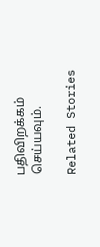பதிவிறக்கம் செய்யவும்.

Related Stories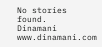No stories found.
Dinamani
www.dinamani.com